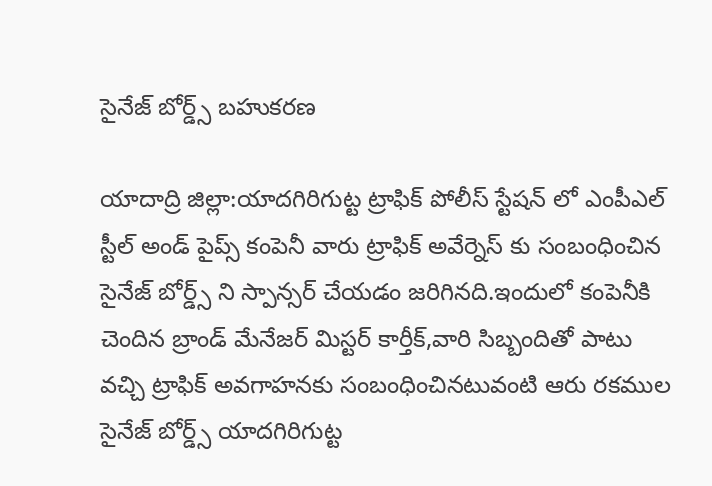సైనేజ్ బోర్డ్స్ బహుకరణ

యాదాద్రి జిల్లా:యాదగిరిగుట్ట ట్రాఫిక్ పోలీస్ స్టేషన్ లో ఎంపీఎల్ స్టీల్ అండ్ పైప్స్ కంపెనీ వారు ట్రాఫిక్ అవేర్నెస్ కు సంబంధించిన సైనేజ్ బోర్డ్స్ ని స్పాన్సర్ చేయడం జరిగినది.ఇందులో కంపెనీకి చెందిన బ్రాండ్ మేనేజర్ మిస్టర్ కార్తీక్,వారి సిబ్బందితో పాటు వచ్చి ట్రాఫిక్ అవగాహనకు సంబంధించినటువంటి ఆరు రకముల సైనేజ్ బోర్డ్స్ యాదగిరిగుట్ట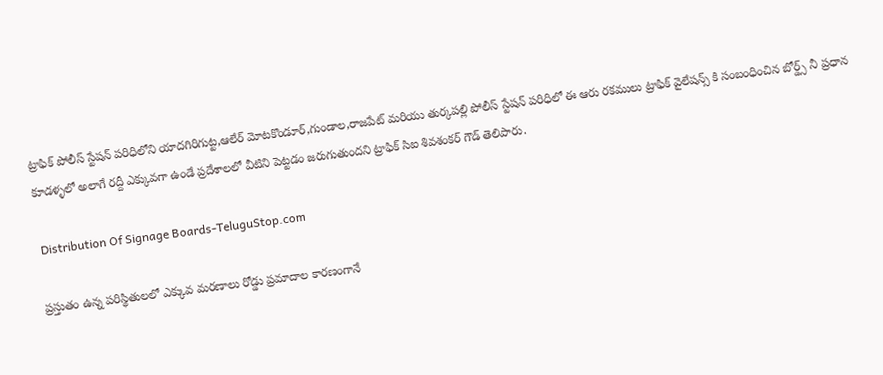ట్రాఫిక్ పోలీస్ స్టేషన్ పరిధిలోని యాదగిరిగుట్ట,ఆలేర్ మోటకొండూర్,గుండాల,రాజపేట్ మరియు తుర్కపల్లి పోలీస్ స్టేషన్ పరిధిలో ఈ ఆరు రకములు ట్రాఫిక్ వైలేషన్స్ కి సంబంధించిన బోర్డ్స్ నీ ప్రధాన కూడళ్ళలో అలాగే రద్దీ ఎక్కువగా ఉండే ప్రదేశాలలో వీటిని పెట్టడం జరుగుతుందని ట్రాఫిక్ సిఐ శివశంకర్ గౌడ్ తెలిపారు.

 Distribution Of Signage Boards-TeluguStop.com

ప్రస్తుతం ఉన్న పరిస్థితులలో ఎక్కువ మరణాలు రోడ్డు ప్రమాదాల కారణంగానే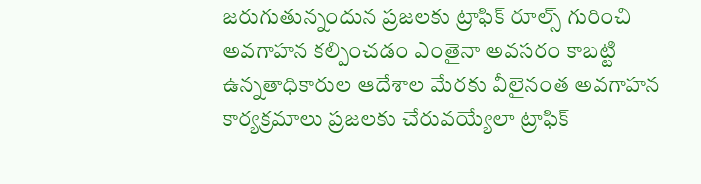జరుగుతున్నందున ప్రజలకు ట్రాఫిక్ రూల్స్ గురించి అవగాహన కల్పించడం ఎంతైనా అవసరం కాబట్టి ఉన్నతాధికారుల ఆదేశాల మేరకు వీలైనంత అవగాహన కార్యక్రమాలు ప్రజలకు చేరువయ్యేలా ట్రాఫిక్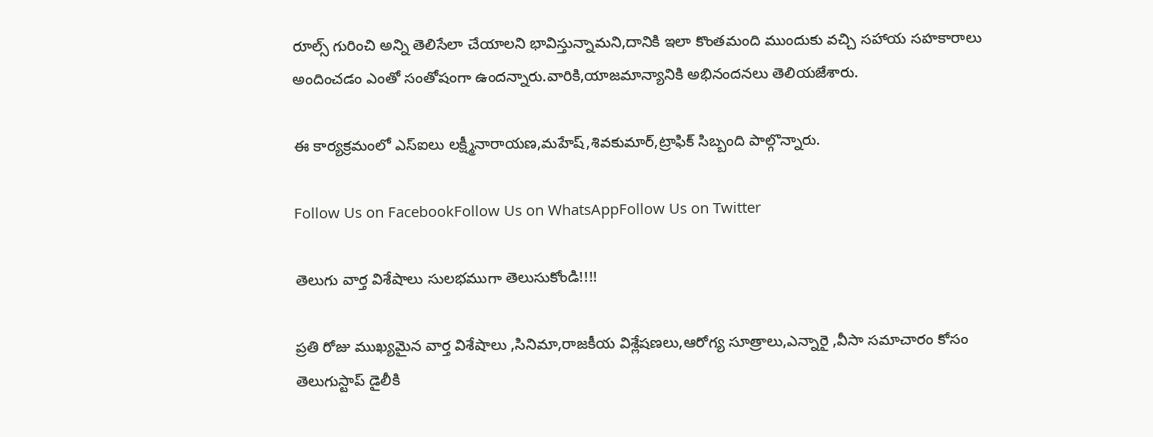రూల్స్ గురించి అన్ని తెలిసేలా చేయాలని భావిస్తున్నామని,దానికి ఇలా కొంతమంది ముందుకు వచ్చి సహాయ సహకారాలు అందించడం ఎంతో సంతోషంగా ఉందన్నారు.వారికి,యాజమాన్యానికి అభినందనలు తెలియజేశారు.

ఈ కార్యక్రమంలో ఎస్ఐలు లక్ష్మీనారాయణ,మహేష్,శివకుమార్,ట్రాఫిక్ సిబ్బంది పాల్గొన్నారు.

Follow Us on FacebookFollow Us on WhatsAppFollow Us on Twitter

తెలుగు వార్త విశేషాలు సులభముగా తెలుసుకోండి!!!!

ప్రతి రోజు ముఖ్యమైన వార్త విశేషాలు ,సినిమా,రాజకీయ విశ్లేషణలు,ఆరోగ్య సూత్రాలు,ఎన్నారై ,వీసా సమాచారం కోసం తెలుగుస్టాప్ డైలీకి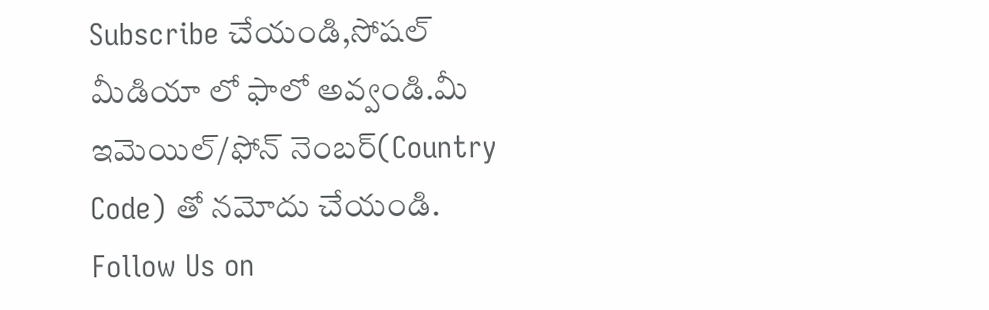Subscribe చేయండి,సోషల్ మీడియా లో ఫాలో అవ్వండి.మీ ఇమెయిల్/ఫోన్ నెంబర్(Country Code) తో నమోదు చేయండి.
Follow Us on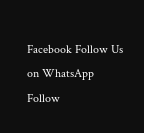Facebook Follow Us on WhatsApp  Follow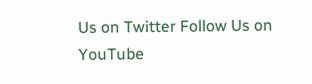Us on Twitter Follow Us on YouTube